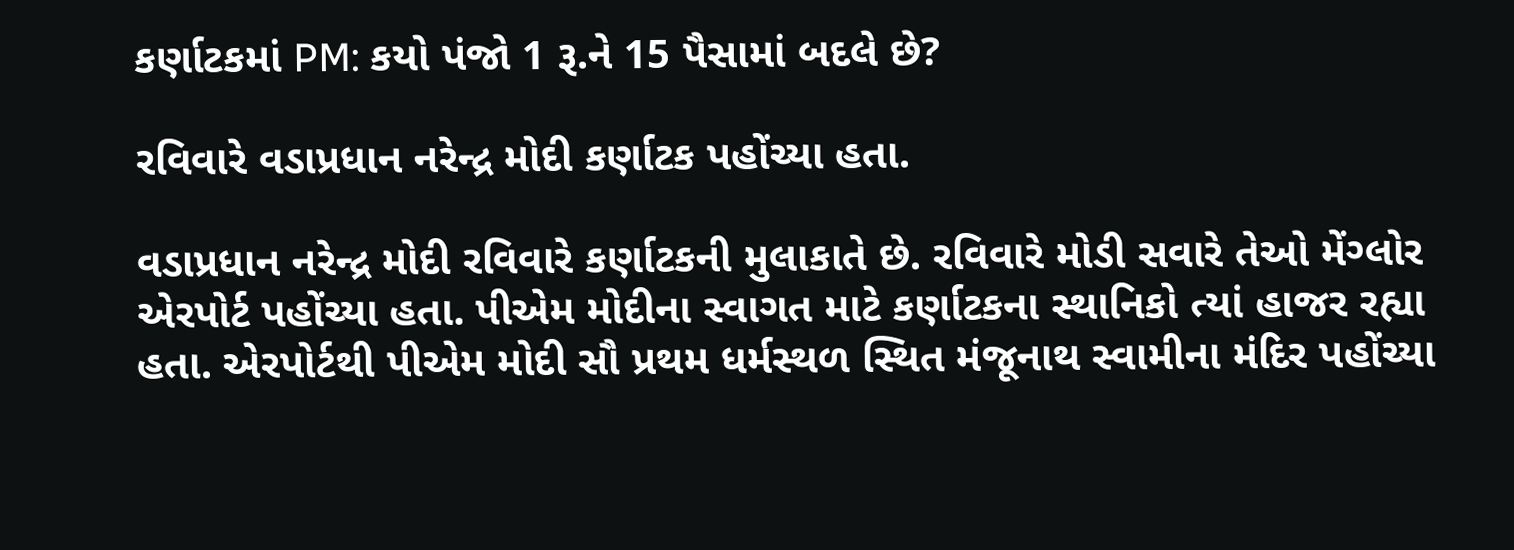કર્ણાટકમાં PM: કયો પંજો 1 રૂ.ને 15 પૈસામાં બદલે છે?

રવિવારે વડાપ્રધાન નરેન્દ્ર મોદી કર્ણાટક પહોંચ્યા હતા.

વડાપ્રધાન નરેન્દ્ર મોદી રવિવારે કર્ણાટકની મુલાકાતે છે. રવિવારે મોડી સવારે તેઓ મેંગ્લોર એરપોર્ટ પહોંચ્યા હતા. પીએમ મોદીના સ્વાગત માટે કર્ણાટકના સ્થાનિકો ત્યાં હાજર રહ્યા હતા. એરપોર્ટથી પીએમ મોદી સૌ પ્રથમ ધર્મસ્થળ સ્થિત મંજૂનાથ સ્વામીના મંદિર પહોંચ્યા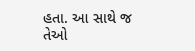હતા. આ સાથે જ તેઓ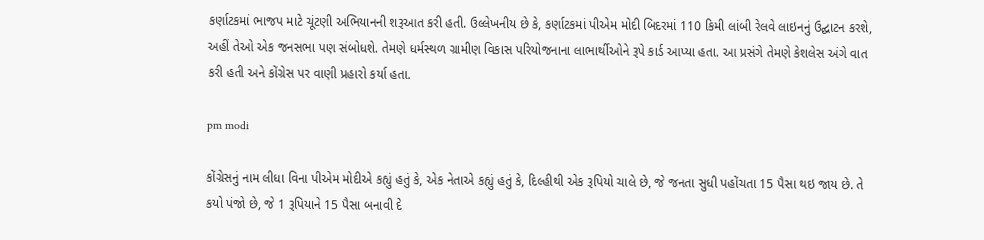કર્ણાટકમાં ભાજપ માટે ચૂંટણી અભિયાનની શરૂઆત કરી હતી. ઉલ્લેખનીય છે કે, કર્ણાટકમાં પીએમ મોદી બિદરમાં 110 કિમી લાંબી રેલવે લાઇનનું ઉદ્ઘાટન કરશે, અહીં તેઓ એક જનસભા પણ સંબોધશે. તેમણે ધર્મસ્થળ ગ્રામીણ વિકાસ પરિયોજનાના લાભાર્થીઓને રૂપે કાર્ડ આપ્યા હતા. આ પ્રસંગે તેમણે કેશલેસ અંગે વાત કરી હતી અને કોંગ્રેસ પર વાણી પ્રહારો કર્યા હતા.

pm modi

કોંગ્રેસનું નામ લીધા વિના પીએમ મોદીએ કહ્યું હતું કે, એક નેતાએ કહ્યું હતું કે, દિલ્હીથી એક રૂપિયો ચાલે છે, જે જનતા સુધી પહોંચતા 15 પૈસા થઇ જાય છે. તે કયો પંજો છે, જે 1 રૂપિયાને 15 પૈસા બનાવી દે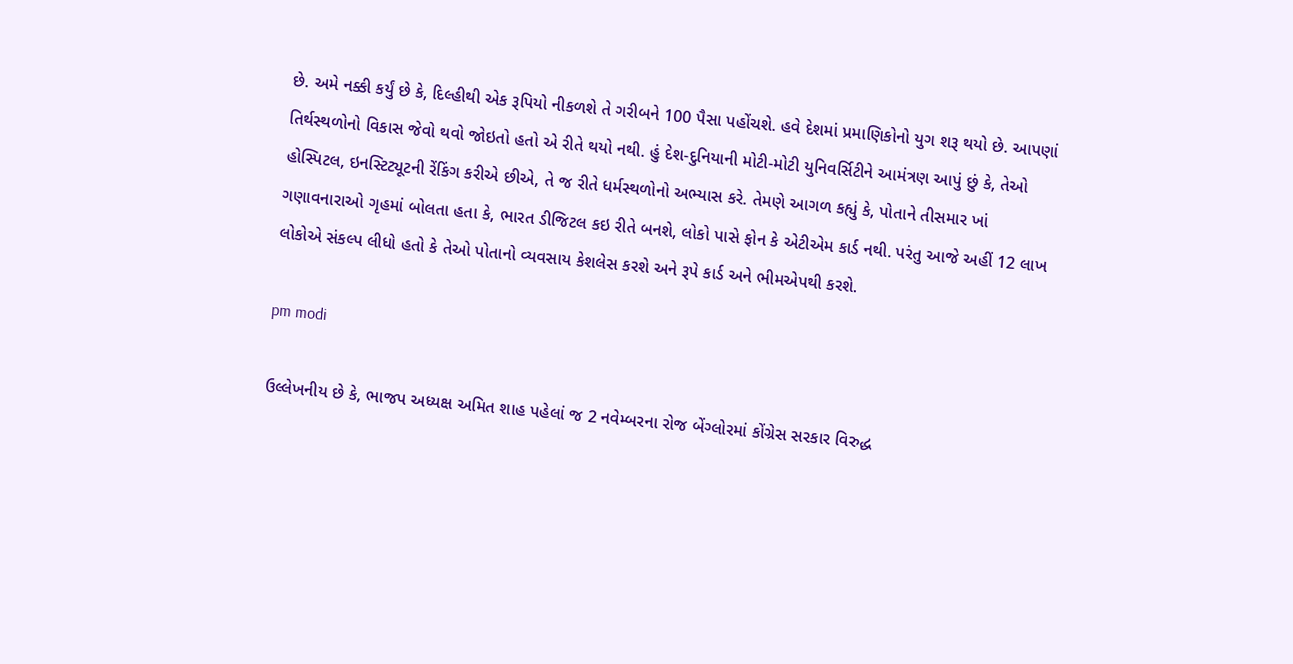છે. અમે નક્કી કર્યું છે કે, દિલ્હીથી એક રૂપિયો નીકળશે તે ગરીબને 100 પૈસા પહોંચશે. હવે દેશમાં પ્રમાણિકોનો યુગ શરૂ થયો છે. આપણાં તિર્થસ્થળોનો વિકાસ જેવો થવો જોઇતો હતો એ રીતે થયો નથી. હું દેશ-દુનિયાની મોટી-મોટી યુનિવર્સિટીને આમંત્રણ આપું છું કે, તેઓ હોસ્પિટલ, ઇનસ્ટિટ્યૂટની રેંકિંગ કરીએ છીએ, તે જ રીતે ધર્મસ્થળોનો અભ્યાસ કરે. તેમણે આગળ કહ્યું કે, પોતાને તીસમાર ખાં ગણાવનારાઓ ગૃહમાં બોલતા હતા કે, ભારત ડીજિટલ કઇ રીતે બનશે, લોકો પાસે ફોન કે એટીએમ કાર્ડ નથી. પરંતુ આજે અહીં 12 લાખ લોકોએ સંકલ્પ લીધો હતો કે તેઓ પોતાનો વ્યવસાય કેશલેસ કરશે અને રૂપે કાર્ડ અને ભીમએપથી કરશે.

pm modi

ઉલ્લેખનીય છે કે, ભાજપ અધ્યક્ષ અમિત શાહ પહેલાં જ 2 નવેમ્બરના રોજ બેંગ્લોરમાં કોંગ્રેસ સરકાર વિરુદ્ધ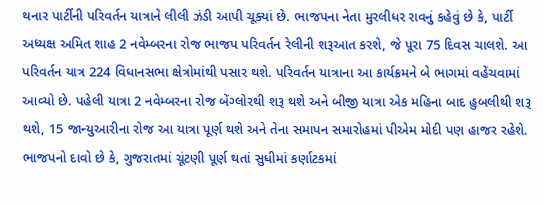થનાર પાર્ટીની પરિવર્તન યાત્રાને લીલી ઝંડી આપી ચૂક્યાં છે. ભાજપના નેતા મુરલીધર રાવનું કહેવું છે કે, પાર્ટી અધ્યક્ષ અમિત શાહ 2 નવેમ્બરના રોજ ભાજપ પરિવર્તન રેલીની શરૂઆત કરશે, જે પૂરા 75 દિવસ ચાલશે. આ પરિવર્તન યાત્ર 224 વિધાનસભા ક્ષેત્રોમાંથી પસાર થશે. પરિવર્તન યાત્રાના આ કાર્યક્રમને બે ભાગમાં વહેંચવામાં આવ્યો છે. પહેલી યાત્રા 2 નવેમ્બરના રોજ બેંગ્લોરથી શરૂ થશે અને બીજી યાત્રા એક મહિના બાદ હુબલીથી શરૂ થશે, 15 જાન્યુઆરીના રોજ આ યાત્રા પૂર્ણ થશે અને તેના સમાપન સમારોહમાં પીએમ મોદી પણ હાજર રહેશે. ભાજપનો દાવો છે કે, ગુજરાતમાં ચૂંટણી પૂર્ણ થતાં સુધીમાં કર્ણાટકમાં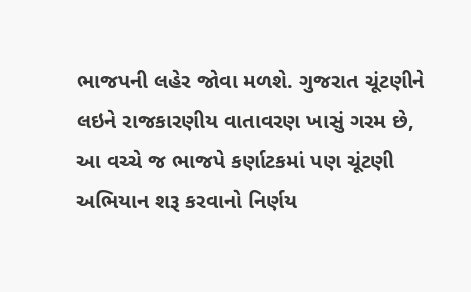ભાજપની લહેર જોવા મળશે. ગુજરાત ચૂંટણીને લઇને રાજકારણીય વાતાવરણ ખાસું ગરમ છે, આ વચ્ચે જ ભાજપે કર્ણાટકમાં પણ ચૂંટણી અભિયાન શરૂ કરવાનો નિર્ણય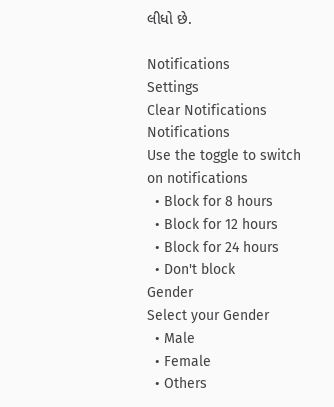લીધો છે.

Notifications
Settings
Clear Notifications
Notifications
Use the toggle to switch on notifications
  • Block for 8 hours
  • Block for 12 hours
  • Block for 24 hours
  • Don't block
Gender
Select your Gender
  • Male
  • Female
  • Others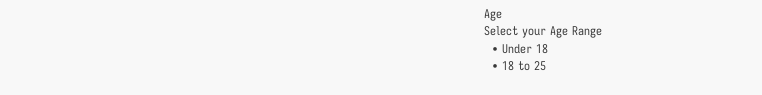Age
Select your Age Range
  • Under 18
  • 18 to 25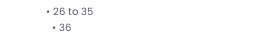• 26 to 35
  • 36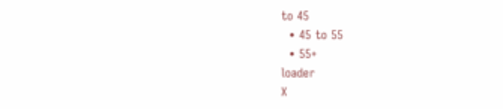to 45
  • 45 to 55
  • 55+
loader
X